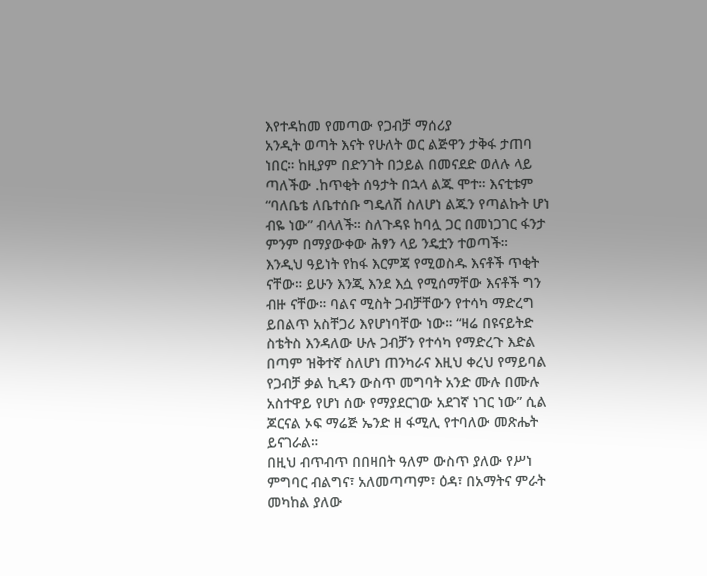እየተዳከመ የመጣው የጋብቻ ማሰሪያ
አንዲት ወጣት እናት የሁለት ወር ልጅዋን ታቅፋ ታጠባ ነበር። ከዚያም በድንገት በኃይል በመናደድ ወለሉ ላይ ጣለችው .ከጥቂት ሰዓታት በኋላ ልጁ ሞተ። እናቲቱም “ባለቤቴ ለቤተሰቡ ግዴለሽ ስለሆነ ልጁን የጣልኩት ሆነ ብዬ ነው” ብላለች። ስለጉዳዩ ከባሏ ጋር በመነጋገር ፋንታ ምንም በማያውቀው ሕፃን ላይ ንዴቷን ተወጣች።
እንዲህ ዓይነት የከፋ እርምጃ የሚወስዱ እናቶች ጥቂት ናቸው። ይሁን እንጂ እንደ እሷ የሚሰማቸው እናቶች ግን ብዙ ናቸው። ባልና ሚስት ጋብቻቸውን የተሳካ ማድረግ ይበልጥ አስቸጋሪ እየሆነባቸው ነው። “ዛሬ በዩናይትድ ስቴትስ እንዳለው ሁሉ ጋብቻን የተሳካ የማድረጉ እድል በጣም ዝቅተኛ ስለሆነ ጠንካራና እዚህ ቀረህ የማይባል የጋብቻ ቃል ኪዳን ውስጥ መግባት አንድ ሙሉ በሙሉ አስተዋይ የሆነ ሰው የማያደርገው አደገኛ ነገር ነው” ሲል ጆርናል ኦፍ ማሬጅ ኤንድ ዘ ፋሚሊ የተባለው መጽሔት ይናገራል።
በዚህ ብጥብጥ በበዛበት ዓለም ውስጥ ያለው የሥነ ምግባር ብልግና፣ አለመጣጣም፣ ዕዳ፣ በአማትና ምራት መካከል ያለው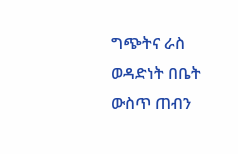ግጭትና ራስ ወዳድነት በቤት ውስጥ ጠብን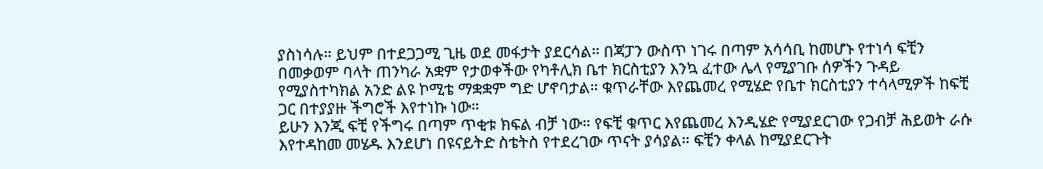ያስነሳሉ። ይህም በተደጋጋሚ ጊዜ ወደ መፋታት ያደርሳል። በጃፓን ውስጥ ነገሩ በጣም አሳሳቢ ከመሆኑ የተነሳ ፍቺን በመቃወም ባላት ጠንካራ አቋም የታወቀችው የካቶሊክ ቤተ ክርስቲያን እንኳ ፈተው ሌላ የሚያገቡ ሰዎችን ጉዳይ የሚያስተካክል አንድ ልዩ ኮሚቴ ማቋቋም ግድ ሆኖባታል። ቁጥራቸው እየጨመረ የሚሄድ የቤተ ክርስቲያን ተሳላሚዎች ከፍቺ ጋር በተያያዙ ችግሮች እየተነኩ ነው።
ይሁን እንጂ ፍቺ የችግሩ በጣም ጥቂቱ ክፍል ብቻ ነው። የፍቺ ቁጥር እየጨመረ እንዲሄድ የሚያደርገው የጋብቻ ሕይወት ራሱ እየተዳከመ መሄዱ እንደሆነ በዩናይትድ ስቴትስ የተደረገው ጥናት ያሳያል። ፍቺን ቀላል ከሚያደርጉት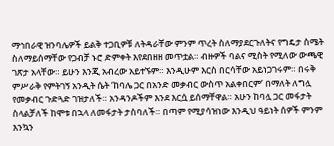ማኅበራዊ ዝንባሌዎች ይልቅ ተጋቢዎቹ ለትዳራቸው ምንም ጥረት ስለማያደርጉለትና የግዴታ ስሜት ስለማይሰማቸው የጋብቻ ኑሮ ድምቀት እየደበዘዘ መጥቷል። ብዙዎች ባልና ሚስት የሚለው ውጫዊ ገጽታ አላቸው። ይሁን እንጂ አብረው አይተኙም። እንዲሁም እርስ በርሳቸው አይነጋገሩም። በሩቅ ምሥራቅ የምትገኝ አንዲት ሴት ‘ከባሌ ጋር በአንድ መቃብር ውስጥ አልቀበርም’ በማለት ለግሏ የመቃብር ጉድጓድ ገዝታለች። አንዳንዶችም እንደ እርሷ ይሰማቸዋል። አሁን ከባሏ ጋር መፋታት ስላልቻለች ከሞቱ በኋላ ለመፋታት ታስባለች። በጣም የሚያሳዝነው እንዲህ ዓይነት ሰዎች ምንም እንኳን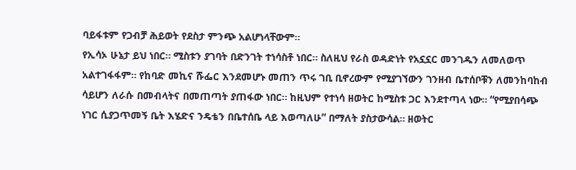ባይፋቱም የጋብቻ ሕይወት የደስታ ምንጭ አልሆነላቸውም።
የኢሳኦ ሁኔታ ይህ ነበር። ሚስቱን ያገባት በድንገት ተነሳስቶ ነበር። ስለዚህ የራስ ወዳድነት የአኗኗር መንገዱን ለመለወጥ አልተገፋፋም። የከባድ መኪና ሹፌር እንደመሆኑ መጠን ጥሩ ገቢ ቢኖረውም የሚያገኘውን ገንዘብ ቤተሰቦቹን ለመንከባከብ ሳይሆን ለራሱ በመብላትና በመጠጣት ያጠፋው ነበር። ከዚህም የተነሳ ዘወትር ከሚስቱ ጋር እንደተጣላ ነው። “የሚያበሳጭ ነገር ሲያጋጥመኝ ቤት እሄድና ንዴቴን በቤተሰቤ ላይ እወጣለሁ” በማለት ያስታውሳል። ዘወትር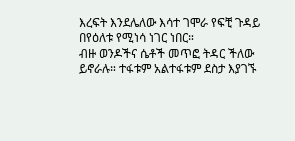እረፍት እንደሌለው እሳተ ገሞራ የፍቺ ጉዳይ በየዕለቱ የሚነሳ ነገር ነበር።
ብዙ ወንዶችና ሴቶች መጥፎ ትዳር ችለው ይኖራሉ። ተፋቱም አልተፋቱም ደስታ እያገኙ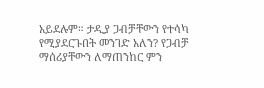አይደሉም። ታዲያ ጋብቻቸውን የተሳካ የሚያደርጉበት መንገድ አለን? የጋብቻ ማሰሪያቸውን ለማጠንከር ምን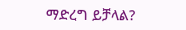ማድረግ ይቻላል?